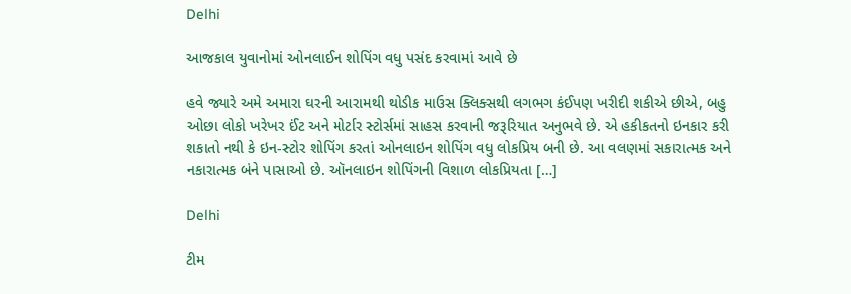Delhi

આજકાલ યુવાનોમાં ઓનલાઈન શોપિંગ વધુ પસંદ કરવામાં આવે છે

હવે જ્યારે અમે અમારા ઘરની આરામથી થોડીક માઉસ ક્લિક્સથી લગભગ કંઈપણ ખરીદી શકીએ છીએ, બહુ ઓછા લોકો ખરેખર ઈંટ અને મોર્ટાર સ્ટોર્સમાં સાહસ કરવાની જરૂરિયાત અનુભવે છે. એ હકીકતનો ઇનકાર કરી શકાતો નથી કે ઇન-સ્ટોર શોપિંગ કરતાં ઓનલાઇન શોપિંગ વધુ લોકપ્રિય બની છે. આ વલણમાં સકારાત્મક અને નકારાત્મક બંને પાસાઓ છે. ઑનલાઇન શોપિંગની વિશાળ લોકપ્રિયતા […]

Delhi

ટીમ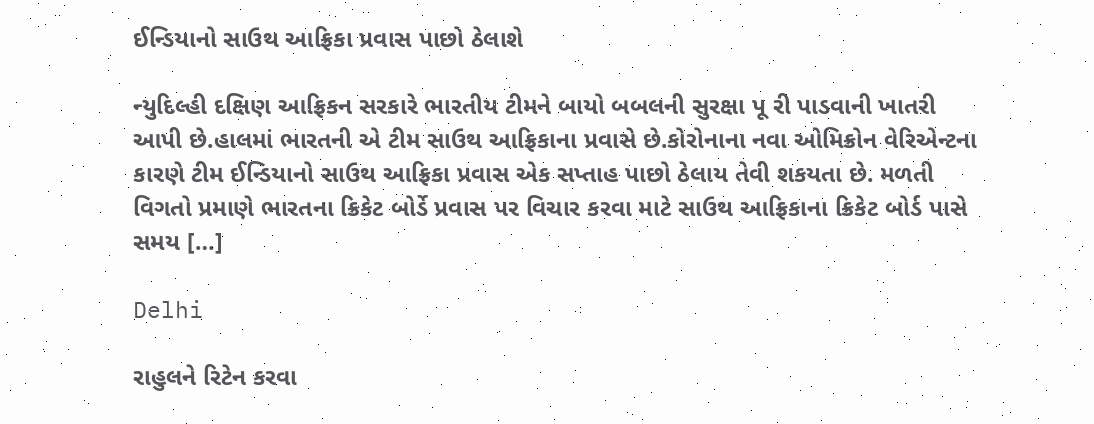ઈન્ડિયાનો સાઉથ આફ્રિકા પ્રવાસ પાછો ઠેલાશે

ન્યુદિલ્હી દક્ષિણ આફ્રિકન સરકારે ભારતીય ટીમને બાયો બબલની સુરક્ષા પૂ રી પાડવાની ખાતરી આપી છે.હાલમાં ભારતની એ ટીમ સાઉથ આફ્રિકાના પ્રવાસે છે.કોરોનાના નવા ઓમિક્રોન વેરિએન્ટના કારણે ટીમ ઈન્ડિયાનો સાઉથ આફ્રિકા પ્રવાસ એક સપ્તાહ પાછો ઠેલાય તેવી શકયતા છે. મળતી વિગતો પ્રમાણે ભારતના ક્રિકેટ બોર્ડે પ્રવાસ પર વિચાર કરવા માટે સાઉથ આફ્રિકાના ક્રિકેટ બોર્ડ પાસે સમય […]

Delhi

રાહુલને રિટેન કરવા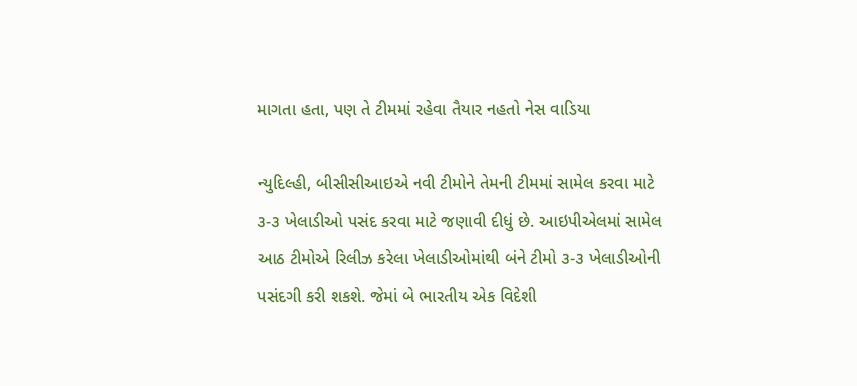માગતા હતા, પણ તે ટીમમાં રહેવા તૈયાર નહતો નેસ વાડિયા

ન્યુદિલ્હી, બીસીસીઆઇએ નવી ટીમોને તેમની ટીમમાં સામેલ કરવા માટે ૩-૩ ખેલાડીઓ પસંદ કરવા માટે જણાવી દીધું છે. આઇપીએલમાં સામેલ આઠ ટીમોએ રિલીઝ કરેલા ખેલાડીઓમાંથી બંને ટીમો ૩-૩ ખેલાડીઓની પસંદગી કરી શકશે. જેમાં બે ભારતીય એક વિદેશી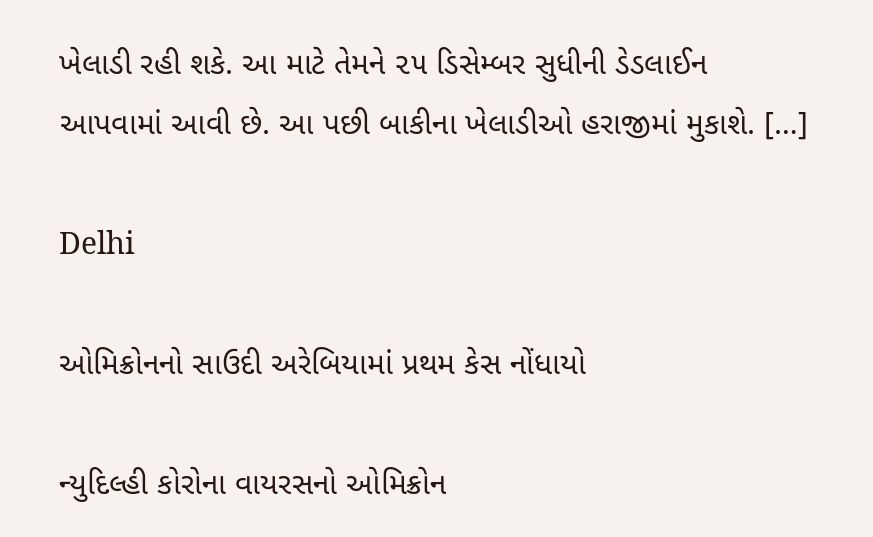ખેલાડી રહી શકે. આ માટે તેમને ૨૫ ડિસેમ્બર સુધીની ડેડલાઈન આપવામાં આવી છે. આ પછી બાકીના ખેલાડીઓ હરાજીમાં મુકાશે. […]

Delhi

ઓમિક્રોનનો સાઉદી અરેબિયામાં પ્રથમ કેસ નોંધાયો

ન્યુદિલ્હી કોરોના વાયરસનો ઓમિક્રોન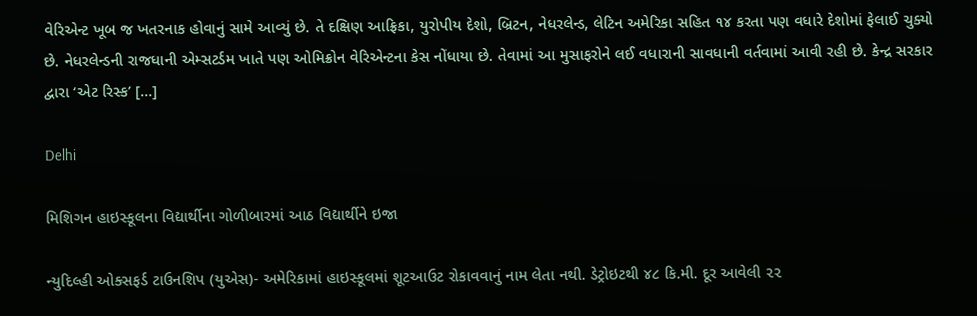વેરિએન્ટ ખૂબ જ ખતરનાક હોવાનું સામે આવ્યું છે. તે દક્ષિણ આફ્રિકા, યુરોપીય દેશો, બ્રિટન, નેધરલેન્ડ, લેટિન અમેરિકા સહિત ૧૪ કરતા પણ વધારે દેશોમાં ફેલાઈ ચુક્યો છે. નેધરલેન્ડની રાજધાની એમ્સટર્ડમ ખાતે પણ ઓમિક્રોન વેરિએન્ટના કેસ નોંધાયા છે. તેવામાં આ મુસાફરોને લઈ વધારાની સાવધાની વર્તવામાં આવી રહી છે. કેન્દ્ર સરકાર દ્વારા ‘એટ રિસ્ક’ […]

Delhi

મિશિગન હાઇસ્કૂલના વિદ્યાર્થીના ગોળીબારમાં આઠ વિદ્યાર્થીને ઇજા

ન્યુદિલ્હી ઓક્સફર્ડ ટાઉનશિપ (યુએસ)- અમેરિકામાં હાઇસ્કૂલમાં શૂટઆઉટ રોકાવવાનું નામ લેતા નથી. ડેટ્રોઇટથી ૪૮ કિ.મી. દૂર આવેલી ૨૨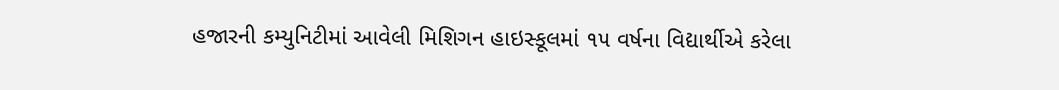હજારની કમ્યુનિટીમાં આવેલી મિશિગન હાઇસ્કૂલમાં ૧૫ વર્ષના વિદ્યાર્થીએ કરેલા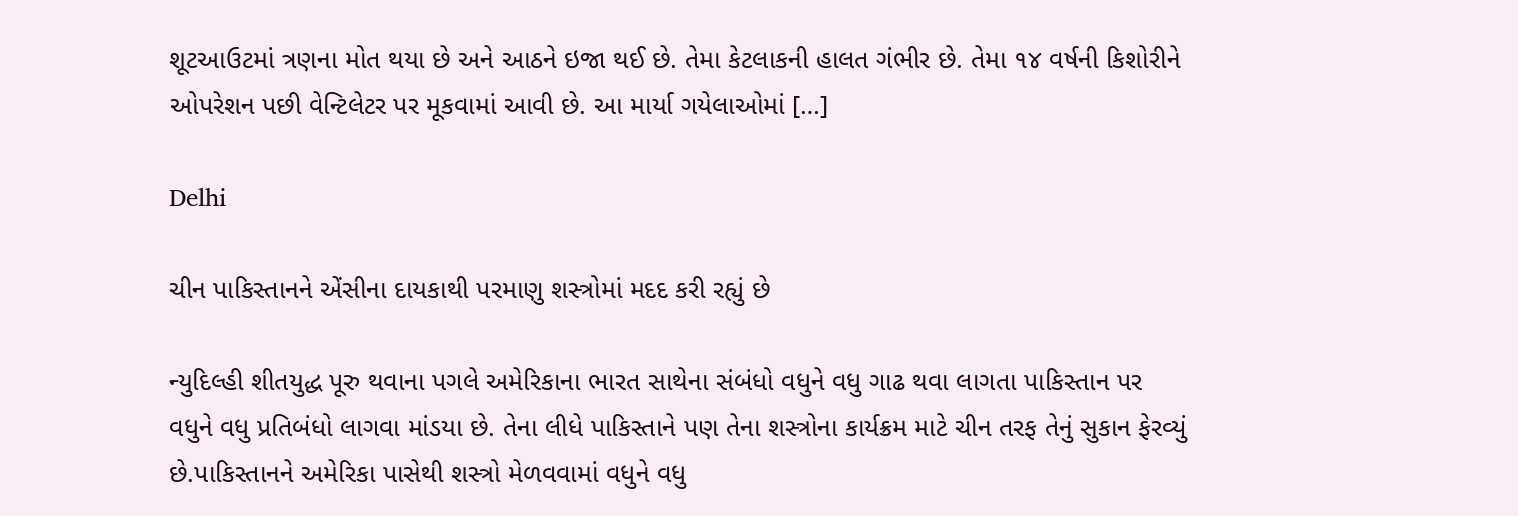શૂટઆઉટમાં ત્રણના મોત થયા છે અને આઠને ઇજા થઈ છે. તેમા કેટલાકની હાલત ગંભીર છે. તેમા ૧૪ વર્ષની કિશોરીને ઓપરેશન પછી વેન્ટિલેટર પર મૂકવામાં આવી છે. આ માર્યા ગયેલાઓમાં […]

Delhi

ચીન પાકિસ્તાનને એંસીના દાયકાથી પરમાણુ શસ્ત્રોમાં મદદ કરી રહ્યું છે

ન્યુદિલ્હી શીતયુદ્ધ પૂરુ થવાના પગલે અમેરિકાના ભારત સાથેના સંબંધો વધુને વધુ ગાઢ થવા લાગતા પાકિસ્તાન પર વધુને વધુ પ્રતિબંધો લાગવા માંડયા છે. તેના લીધે પાકિસ્તાને પણ તેના શસ્ત્રોના કાર્યક્રમ માટે ચીન તરફ તેનું સુકાન ફેરવ્યું છે.પાકિસ્તાનને અમેરિકા પાસેથી શસ્ત્રો મેળવવામાં વધુને વધુ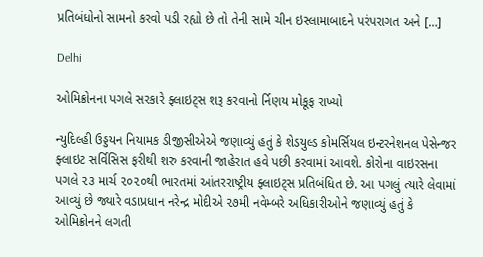પ્રતિબંધોનો સામનો કરવો પડી રહ્યો છે તો તેની સામે ચીન ઇસ્લામાબાદને પરંપરાગત અને […]

Delhi

ઓમિક્રોનના પગલે સરકારે ફ્લાઇટ્‌સ શરૂ કરવાનો ર્નિણય મોકૂફ રાખ્યો

ન્યુદિલ્હી ઉડ્ડયન નિયામક ડીજીસીએએ જણાવ્યું હતું કે શેડયુલ્ડ કોમર્સિયલ ઇન્ટરનેશનલ પેસેન્જર ફ્લાઇટ સર્વિસિસ ફરીથી શરુ કરવાની જાહેરાત હવે પછી કરવામાં આવશે. કોરોના વાઇરસના પગલે ૨૩ માર્ચ ૨૦૨૦થી ભારતમાં આંતરરાષ્ટ્રીય ફ્લાઇટ્‌સ પ્રતિબંધિત છે. આ પગલું ત્યારે લેવામાં આવ્યું છે જ્યારે વડાપ્રધાન નરેન્દ્ર મોદીએ ૨૭મી નવેમ્બરે અધિકારીઓને જણાવ્યું હતું કે ઓમિક્રોનને લગતી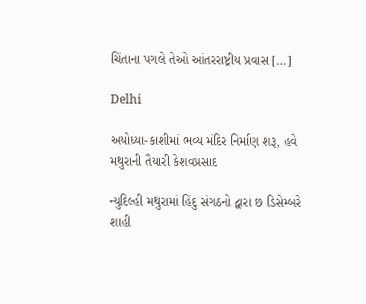ચિંતાના પગલે તેઓ આંતરરાષ્ટ્રીય પ્રવાસ […]

Delhi

અયોધ્યા-કાશીમાં ભવ્ય મંદિર નિર્માણ શરૂ, હવે મથુરાની તૈયારી કેશવપ્રસાદ

ન્યુદિલ્હી મથુરામાં હિંદુ સંગઠનો દ્વારા છ ડિસેમ્બરે શાહી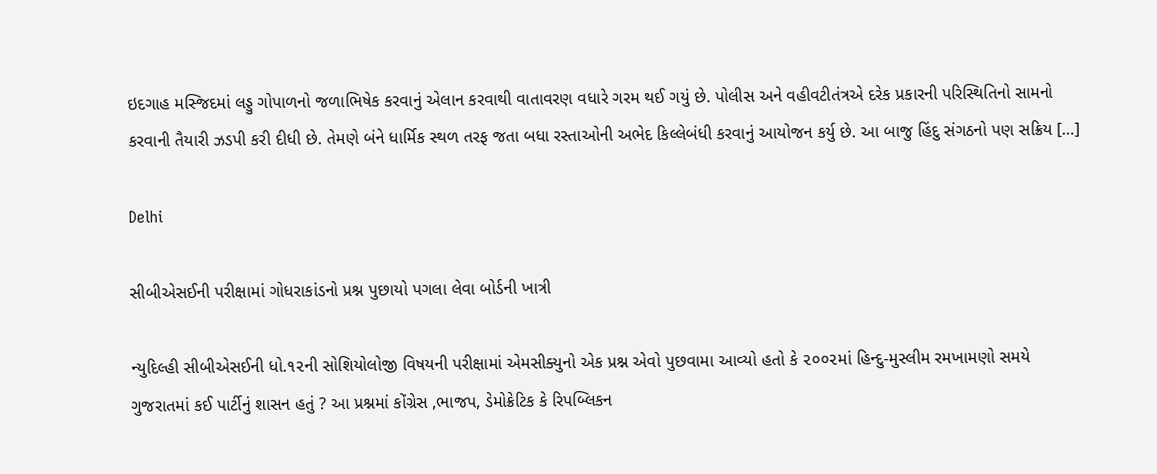ઇદગાહ મસ્જિદમાં લડ્ડુ ગોપાળનો જળાભિષેક કરવાનું એલાન કરવાથી વાતાવરણ વધારે ગરમ થઈ ગયું છે. પોલીસ અને વહીવટીતંત્રએ દરેક પ્રકારની પરિસ્થિતિનો સામનો કરવાની તૈયારી ઝડપી કરી દીધી છે. તેમણે બંને ધાર્મિક સ્થળ તરફ જતા બધા રસ્તાઓની અભેદ કિલ્લેબંધી કરવાનું આયોજન કર્યુ છે. આ બાજુ હિંદુ સંગઠનો પણ સક્રિય […]

Delhi

સીબીએસઈની પરીક્ષામાં ગોધરાકાંડનો પ્રશ્ન પુછાયો પગલા લેવા બોર્ડની ખાત્રી

ન્યુદિલ્હી સીબીએસઈની ધો.૧૨ની સોશિયોલોજી વિષયની પરીક્ષામાં એમસીક્યુનો એક પ્રશ્ન એવો પુછવામા આવ્યો હતો કે ૨૦૦૨માં હિન્દુ-મુસ્લીમ રમખામણો સમયે ગુજરાતમાં કઈ પાર્ટીનું શાસન હતું ? આ પ્રશ્નમાં કોંગ્રેસ ,ભાજપ, ડેમોક્રેટિક કે રિપબ્લિકન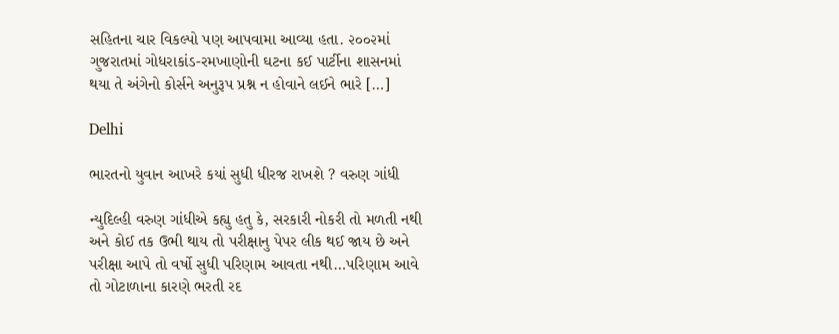સહિતના ચાર વિકલ્પો પણ આપવામા આવ્યા હતા. ૨૦૦૨માં ગુજરાતમાં ગોધરાકાંડ-રમખાણોની ઘટના કઈ પાર્ટીના શાસનમાં થયા તે અંગેનો કોર્સને અનુરૂપ પ્રશ્ન ન હોવાને લઈને ભારે […]

Delhi

ભારતનો યુવાન આખરે કયાં સુધી ધીરજ રાખશે ? વરુણ ગાંધી

ન્યુદિલ્હી વરુણ ગાંધીએ કહ્યુ હતુ કે, સરકારી નોકરી તો મળતી નથી અને કોઈ તક ઉભી થાય તો પરીક્ષાનુ પેપર લીક થઈ જાય છે અને પરીક્ષા આપે તો વર્ષો સુધી પરિણામ આવતા નથી…પરિણામ આવે તો ગોટાળાના કારણે ભરતી રદ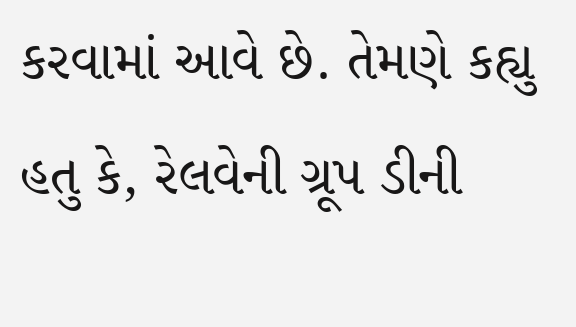કરવામાં આવે છે. તેમણે કહ્યુ હતુ કે, રેલવેની ગ્રૂપ ડીની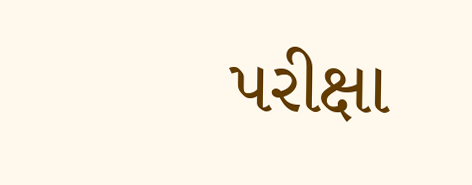પરીક્ષા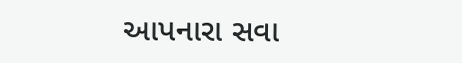આપનારા સવા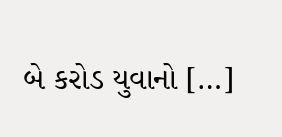બે કરોડ યુવાનો […]